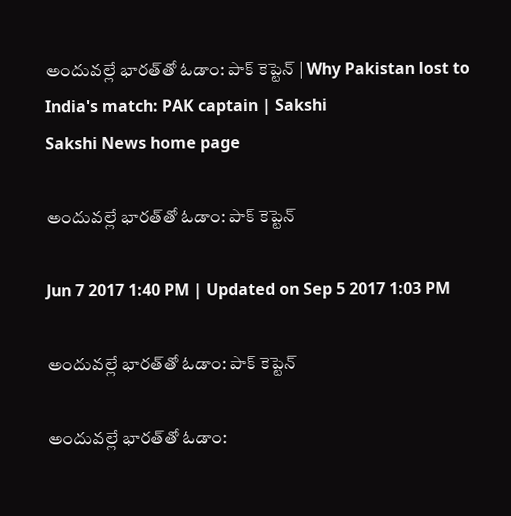అందువల్లే భారత్‌తో ఓడాం: పాక్‌ కెప్టెన్‌ | Why Pakistan lost to India's match: PAK captain | Sakshi
Sakshi News home page

అందువల్లే భారత్‌తో ఓడాం: పాక్‌ కెప్టెన్‌

Jun 7 2017 1:40 PM | Updated on Sep 5 2017 1:03 PM

అందువల్లే భారత్‌తో ఓడాం: పాక్‌ కెప్టెన్‌

అందువల్లే భారత్‌తో ఓడాం: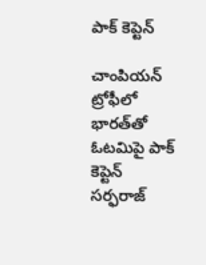పాక్‌ కెప్టెన్‌

చాంపియన్‌ ట్రోఫీలో భారత్‌తో ఓటమిపై పాక్‌ కెప్టెన్‌ సర్ఫరాజ్‌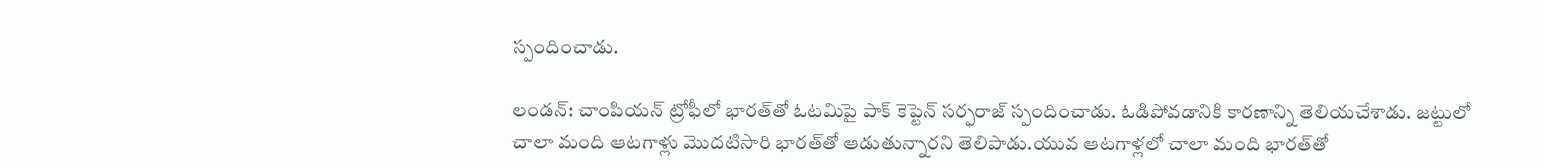స్పందించాడు.

లండన్‌: చాంపియన్‌ ట్రోఫీలో భారత్‌తో ఓటమిపై పాక్‌ కెప్టెన్‌ సర్ఫరాజ్‌ స్పందించాడు. ఓడిపోవడానికి కారణాన్ని తెలియచేశాడు. జట్టులో చాలా మంది ఆటగాళ్లు మొదటిసారి భారత్‌తో ఆడుతున్నారని తెలిపాడు.యువ ఆటగాళ్లలో చాలా మంది భారత్‌తో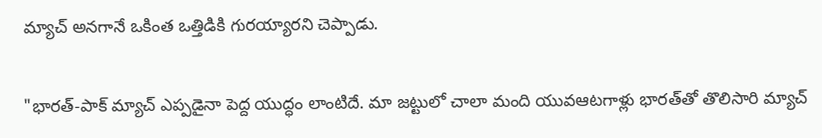మ్యాచ్‌ అనగానే ఒకింత ఒత్తిడికి గురయ్యారని చెప్పాడు.

"భారత్‌-పాక్‌ మ్యాచ్‌ ఎప్పడైనా పెద్ద యుద్ధం లాంటిదే. మా జట్టులో చాలా మంది యువఆటగాళ్లు భారత్‌తో తొలిసారి మ్యాచ్‌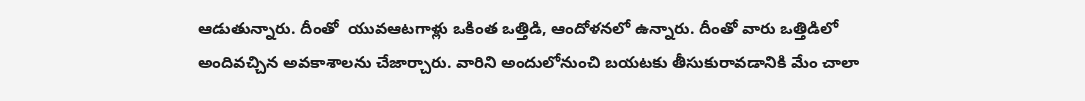ఆడుతున్నారు. దీంతో  యువఆటగాళ్లు ఒకింత ఒత్తిడి, ఆందోళనలో ఉన్నారు. దీంతో వారు ఒత్తిడిలో అందివచ్చిన అవకాశాలను చేజార్చారు. వారిని అందులోనుంచి బయటకు తీసుకురావడానికి మేం చాలా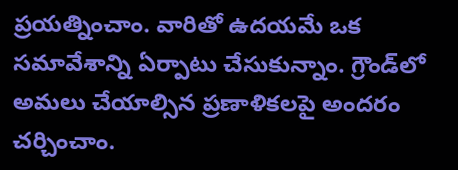ప్రయత్నించాం. వారితో ఉదయమే ఒక సమావేశాన్ని ఏర్పాటు చేసుకున్నాం. గ్రౌండ్‌లో అమలు చేయాల్సిన ప్రణాళికలపై అందరం చర్చించాం.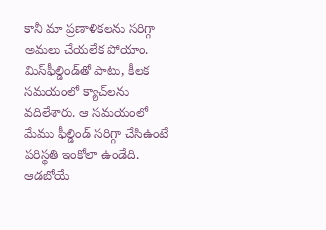కానీ మా ప్రణాళికలను సరిగ్గా అమలు చేయలేక పోయాం. మిస్‌ఫీల్డిండ్‌తో పాటు, కీలక సమయంలో క్యాచ్‌లను వదిలేశారు. ఆ సమయంలో మేము ఫీల్డిండ్‌ సరిగ్గా చేసిఉంటే పరిస్థతి ఇంకోలా ఉండేది. ఆడబోయే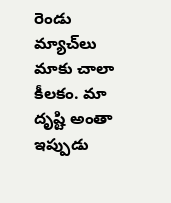రెండు మ్యాచ్‌లు మాకు చాలా కీలకం. మా దృష్టి అంతా ఇప్పుడు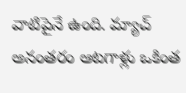వాటిపైనే ఉంది. మ్యాచ్‌ అనంతరం ఆటగాళ్లు ఒకింత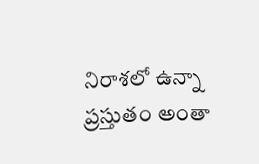నిరాశలో ఉన్నా ప్రస్తుతం అంతా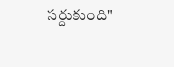సర్దుకుంది"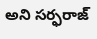అని సర్ఫరాజ్‌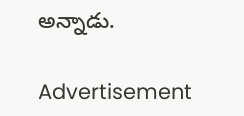అన్నాడు.

Advertisement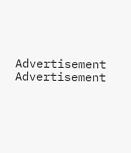Advertisement
Advertisement